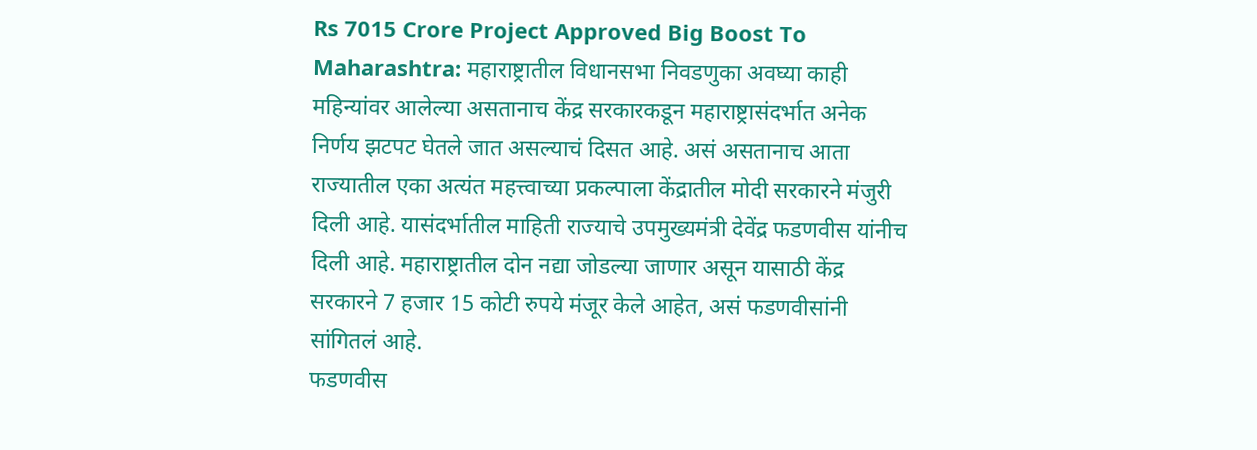Rs 7015 Crore Project Approved Big Boost To Maharashtra: महाराष्ट्रातील विधानसभा निवडणुका अवघ्या काही महिन्यांवर आलेल्या असतानाच केंद्र सरकारकडून महाराष्ट्रासंदर्भात अनेक निर्णय झटपट घेतले जात असल्याचं दिसत आहे. असं असतानाच आता राज्यातील एका अत्यंत महत्त्वाच्या प्रकल्पाला केंद्रातील मोदी सरकारने मंजुरी दिली आहे. यासंदर्भातील माहिती राज्याचे उपमुख्यमंत्री देवेंद्र फडणवीस यांनीच दिली आहे. महाराष्ट्रातील दोन नद्या जोडल्या जाणार असून यासाठी केंद्र सरकारने 7 हजार 15 कोटी रुपये मंजूर केले आहेत, असं फडणवीसांनी सांगितलं आहे.
फडणवीस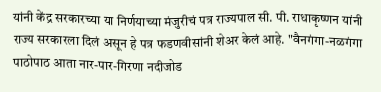यांनी केंद्र सरकारच्या या निर्णयाच्या मंजुरीचं पत्र राज्यपाल सी. पी. राधाकृष्णन यांनी राज्य सरकारला दिलं असून हे पत्र फडणवीसांनी शेअर केलं आहे. "वैनगंगा-नळगंगा पाठोपाठ आता नार-पार-गिरणा नदीजोड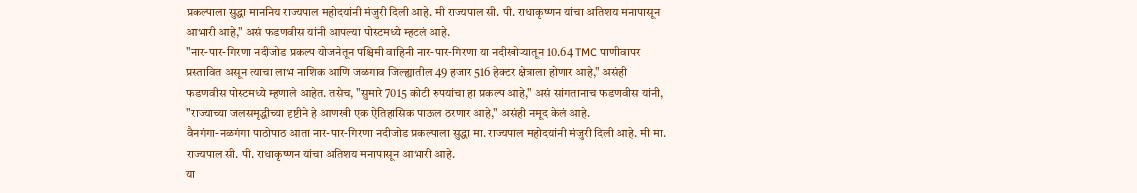प्रकल्पाला सुद्धा माननिय राज्यपाल महोदयांनी मंजुरी दिली आहे. मी राज्यपाल सी. पी. राधाकृष्णन यांचा अतिशय मनापासून आभारी आहे," असं फडणवीस यांनी आपल्या पोस्टमध्ये म्हटलं आहे.
"नार-पार-गिरणा नदीजोड प्रकल्प योजनेतून पश्चिमी वाहिनी नार-पार-गिरणा या नदीखोऱ्यातून 10.64 TMC पाणीवापर प्रस्तावित असून त्याचा लाभ नाशिक आणि जळगाव जिल्ह्यातील 49 हजार 516 हेक्टर क्षेत्राला होणार आहे," असंही फडणवीस पोस्टमध्ये म्हणाले आहेत. तसेच, "सुमारे 7015 कोटी रुपयांचा हा प्रकल्प आहे," असं सांगतानाच फडणवीस यांनी, "राज्याच्या जलसमृद्धीच्या दृष्टीने हे आणखी एक ऐतिहासिक पाऊल ठरणार आहे," असंही नमूद केलं आहे.
वैनगंगा-नळगंगा पाठोपाठ आता नार-पार-गिरणा नदीजोड प्रकल्पाला सुद्धा मा. राज्यपाल महोदयांनी मंजुरी दिली आहे. मी मा. राज्यपाल सी. पी. राधाकृष्णन यांचा अतिशय मनापासून आभारी आहे.
या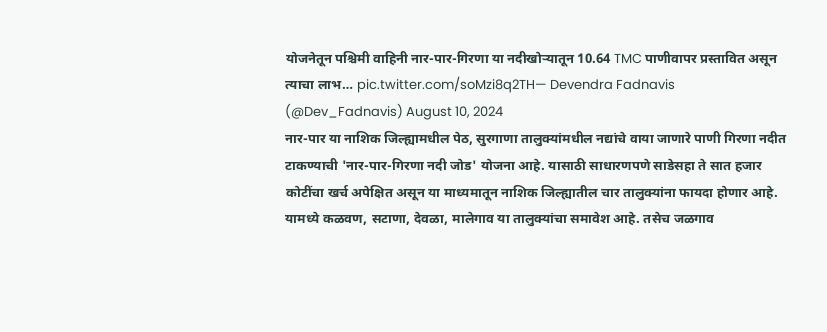योजनेतून पश्चिमी वाहिनी नार-पार-गिरणा या नदीखोऱ्यातून 10.64 TMC पाणीवापर प्रस्तावित असून त्याचा लाभ… pic.twitter.com/soMzi8q2TH— Devendra Fadnavis (@Dev_Fadnavis) August 10, 2024
नार-पार या नाशिक जिल्ह्यामधील पेठ, सुरगाणा तालुक्यांमधील नद्यांचे वाया जाणारे पाणी गिरणा नदीत टाकण्याची 'नार-पार-गिरणा नदी जोड' योजना आहे. यासाठी साधारणपणे साडेसहा ते सात हजार कोटींचा खर्च अपेक्षित असून या माध्यमातून नाशिक जिल्ह्यातील चार तालुक्यांना फायदा होणार आहे. यामध्ये कळवण, सटाणा, देवळा, मालेगाव या तालुक्यांचा समावेश आहे. तसेच जळगाव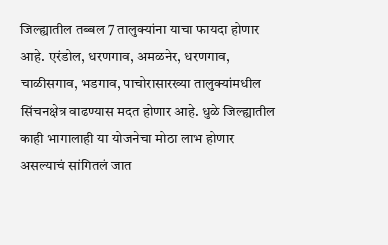जिल्ह्यातील तब्बल 7 तालुक्यांना याचा फायदा होणार आहे. एरंडोल, धरणगाव, अमळनेर, धरणगाव, चाळीसगाव, भडगाव, पाचोरासारख्या तालुक्यांमधील सिंचनक्षेत्र वाढण्यास मदत होणार आहे. धुळे जिल्ह्यातील काही भागालाही या योजनेचा मोठा लाभ होणार असल्याचं सांगितलं जात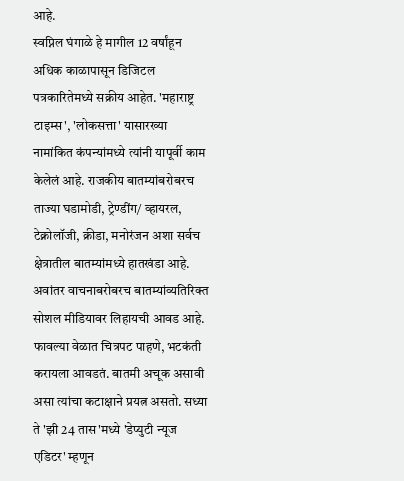आहे.
स्वप्निल घंगाळे हे मागील 12 वर्षांहून अधिक काळापासून डिजिटल पत्रकारितेमध्ये सक्रीय आहेत. 'महाराष्ट्र टाइम्स', 'लोकसत्ता' यासारख्या नामांकित कंपन्यांमध्ये त्यांनी यापूर्वी काम केलेलं आहे. राजकीय बातम्यांबरोबरच ताज्या घडामोडी, ट्रेण्डींग/ व्हायरल, टेक्नोलॉजी, क्रीडा, मनोरंजन अशा सर्वच क्षेत्रातील बातम्यांमध्ये हातखंडा आहे. अवांतर वाचनाबरोबरच बातम्यांव्यतिरिक्त सोशल मीडियावर लिहायची आवड आहे. फावल्या वेळात चित्रपट पाहणे, भटकंती करायला आवडतं. बातमी अचूक असावी असा त्यांचा कटाक्षाने प्रयत्न असतो. सध्या ते 'झी 24 तास'मध्ये 'डेप्युटी न्यूज एडिटर' म्हणून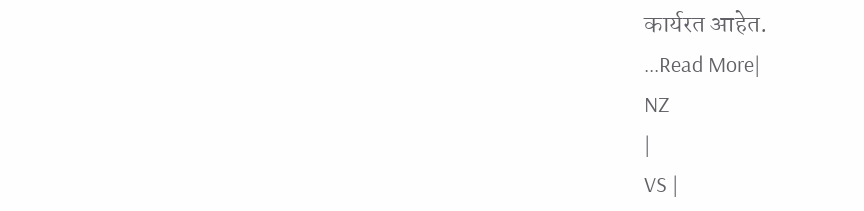कार्यरत आहेत.
...Read More|
NZ
|
VS |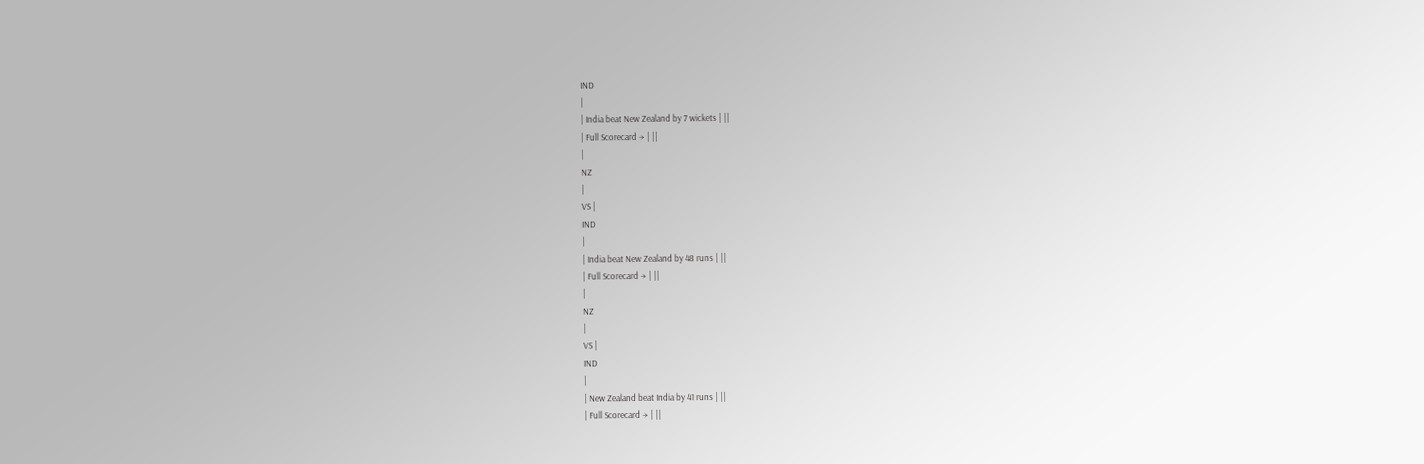IND
|
| India beat New Zealand by 7 wickets | ||
| Full Scorecard → | ||
|
NZ
|
VS |
IND
|
| India beat New Zealand by 48 runs | ||
| Full Scorecard → | ||
|
NZ
|
VS |
IND
|
| New Zealand beat India by 41 runs | ||
| Full Scorecard → | ||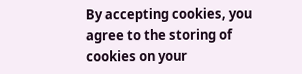By accepting cookies, you agree to the storing of cookies on your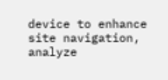device to enhance site navigation, analyze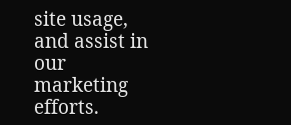site usage, and assist in our marketing efforts.